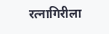रत्नागिरीला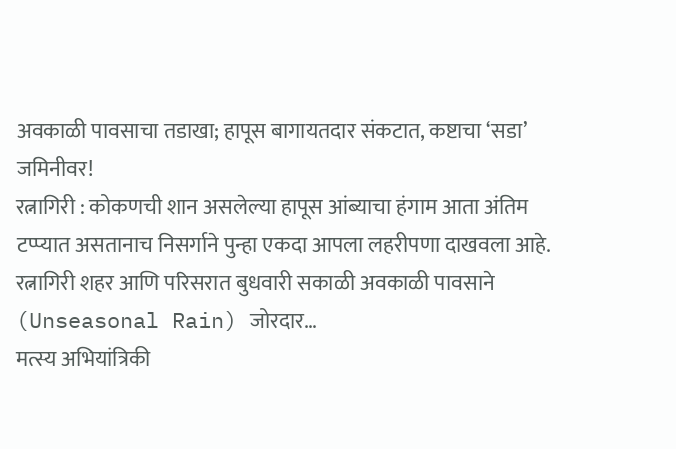अवकाळी पावसाचा तडाखा; हापूस बागायतदार संकटात, कष्टाचा ‘सडा’ जमिनीवर!
रत्नागिरी : कोकणची शान असलेल्या हापूस आंब्याचा हंगाम आता अंतिम टप्प्यात असतानाच निसर्गाने पुन्हा एकदा आपला लहरीपणा दाखवला आहे. रत्नागिरी शहर आणि परिसरात बुधवारी सकाळी अवकाळी पावसाने (Unseasonal Rain) जोरदार…
मत्स्य अभियांत्रिकी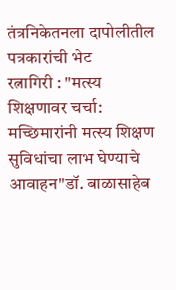तंत्रनिकेतनला दापोलीतील पत्रकारांची भेट
रत्नागिरी : "मत्स्य शिक्षणावर चर्चा: मच्छिमारांनी मत्स्य शिक्षण सुविधांचा लाभ घेण्याचे आवाहन"डॉ. बाळासाहेब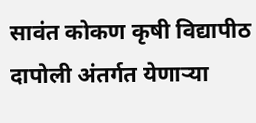सावंत कोकण कृषी विद्यापीठ दापोली अंतर्गत येणाऱ्या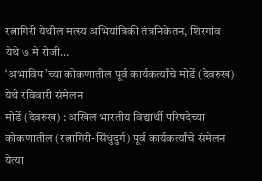रत्नागिरी येथील मत्स्य अभियांत्रिकी तंत्रनिकेतन, शिरगांव येथे ७ मे रोजी…
‘अभाविप’च्या कोकणातील पूर्व कार्यकर्त्यांचे मोर्डे (देवरुख) येथे रविवारी संमेलन
मोर्डे (देवरुख) : अखिल भारतीय विद्यार्थी परिषदेच्या कोकणातील (रत्नागिरी-सिंधुदुर्ग) पूर्व कार्यकर्त्यांचे संमेलन येत्या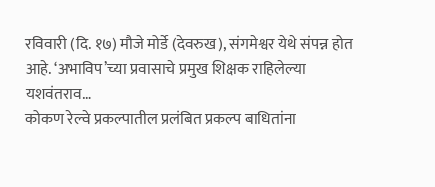रविवारी (दि. १७) मौजे मोर्डे (देवरुख), संगमेश्वर येथे संपन्न होत आहे. ‘अभाविप’च्या प्रवासाचे प्रमुख शिक्षक राहिलेल्या यशवंतराव…
कोकण रेल्वे प्रकल्पातील प्रलंबित प्रकल्प बाधितांना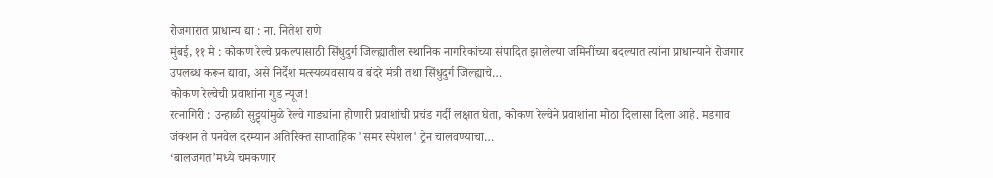रोजगारात प्राधान्य द्या : ना. नितेश राणे
मुंबई, ११ मे : कोकण रेल्वे प्रकल्पासाठी सिंधुदुर्ग जिल्ह्यातील स्थानिक नागरिकांच्या संपादित झालेल्या जमिनींच्या बदल्यात त्यांना प्राधान्याने रोजगार उपलब्ध करून द्यावा, असे निर्देश मत्स्यव्यवसाय व बंदरे मंत्री तथा सिंधुदुर्ग जिल्ह्याचे…
कोकण रेल्वेची प्रवाशांना गुड न्यूज!
रत्नागिरी : उन्हाळी सुट्ट्यांमुळे रेल्वे गाड्यांना होणारी प्रवाशांची प्रचंड गर्दी लक्षात घेता, कोकण रेल्वेने प्रवाशांना मोठा दिलासा दिला आहे. मडगाव जंक्शन ते पनवेल दरम्यान अतिरिक्त साप्ताहिक 'समर स्पेशल' ट्रेन चालवण्याचा…
‘बालजगत’मध्ये चमकणार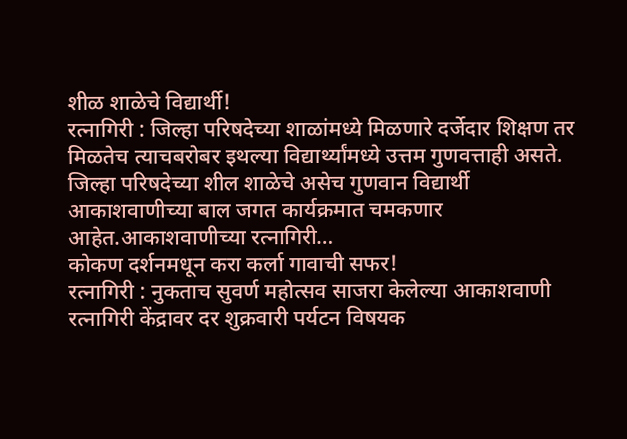शीळ शाळेचे विद्यार्थी!
रत्नागिरी : जिल्हा परिषदेच्या शाळांमध्ये मिळणारे दर्जेदार शिक्षण तर मिळतेच त्याचबरोबर इथल्या विद्यार्थ्यांमध्ये उत्तम गुणवत्ताही असते. जिल्हा परिषदेच्या शील शाळेचे असेच गुणवान विद्यार्थी आकाशवाणीच्या बाल जगत कार्यक्रमात चमकणार आहेत.आकाशवाणीच्या रत्नागिरी…
कोकण दर्शनमधून करा कर्ला गावाची सफर!
रत्नागिरी : नुकताच सुवर्ण महोत्सव साजरा केलेल्या आकाशवाणी रत्नागिरी केंद्रावर दर शुक्रवारी पर्यटन विषयक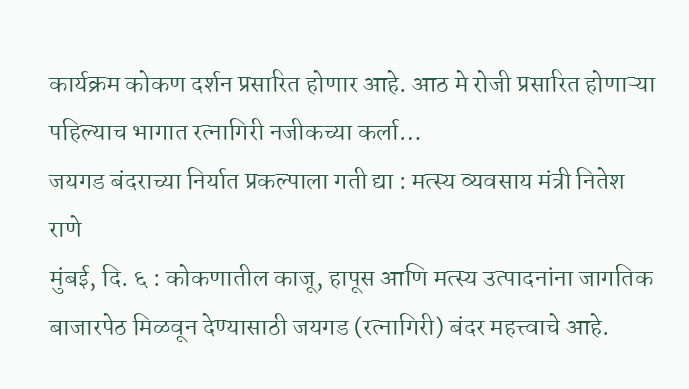कार्यक्रम कोकण दर्शन प्रसारित होणार आहे. आठ मे रोजी प्रसारित होणाऱ्या पहिल्याच भागात रत्नागिरी नजीकच्या कर्ला…
जयगड बंदराच्या निर्यात प्रकल्पाला गती द्या : मत्स्य व्यवसाय मंत्री नितेश राणे
मुंबई, दि. ६ : कोकणातील काजू, हापूस आणि मत्स्य उत्पादनांना जागतिक बाजारपेठ मिळवून देण्यासाठी जयगड (रत्नागिरी) बंदर महत्त्वाचे आहे.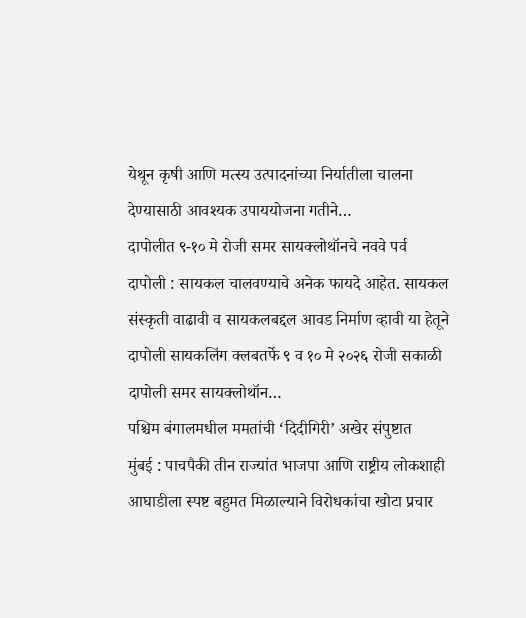येथून कृषी आणि मत्स्य उत्पादनांच्या निर्यातीला चालना देण्यासाठी आवश्यक उपाययोजना गतीने…
दापोलीत ९-१० मे रोजी समर सायक्लोथॉनचे नववे पर्व
दापोली : सायकल चालवण्याचे अनेक फायदे आहेत. सायकल संस्कृती वाढावी व सायकलबद्दल आवड निर्माण व्हावी या हेतूने दापोली सायकलिंग क्लबतर्फे ९ व १० मे २०२६ रोजी सकाळी दापोली समर सायक्लोथॉन…
पश्चिम बंगालमधील ममतांची ‘दिदीगिरी’ अखेर संपुष्टात
मुंबई : पाचपैकी तीन राज्यांत भाजपा आणि राष्ट्रीय लोकशाही आघाडीला स्पष्ट बहुमत मिळाल्याने विरोधकांचा खोटा प्रचार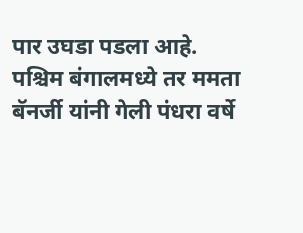पार उघडा पडला आहे. पश्चिम बंगालमध्ये तर ममता बॅनर्जी यांनी गेली पंधरा वर्षे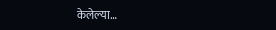केलेल्या…